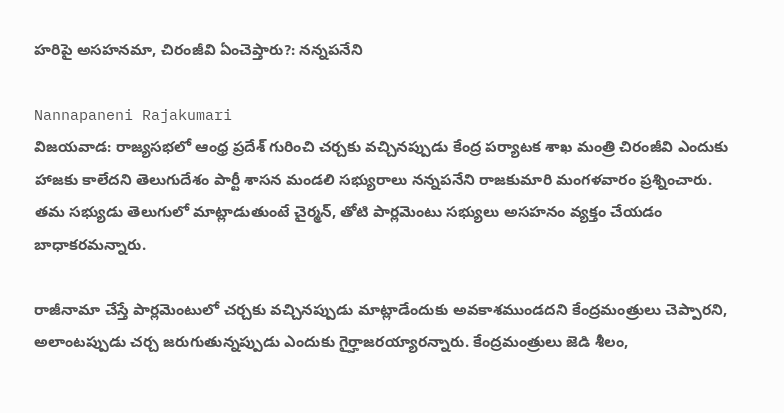హరిపై అసహనమా, చిరంజీవి ఏంచెప్తారు?: నన్నపనేని

Nannapaneni Rajakumari
విజయవాడ: రాజ్యసభలో ఆంధ్ర ప్రదేశ్ గురించి చర్చకు వచ్చినప్పుడు కేంద్ర పర్యాటక శాఖ మంత్రి చిరంజీవి ఎందుకు హాజకు కాలేదని తెలుగుదేశం పార్టీ శాసన మండలి సభ్యురాలు నన్నపనేని రాజకుమారి మంగళవారం ప్రశ్నించారు. తమ సభ్యుడు తెలుగులో మాట్లాడుతుంటే చైర్మన్, తోటి పార్లమెంటు సభ్యులు అసహనం వ్యక్తం చేయడం బాధాకరమన్నారు.

రాజీనామా చేస్తే పార్లమెంటులో చర్చకు వచ్చినప్పుడు మాట్లాడేందుకు అవకాశముండదని కేంద్రమంత్రులు చెప్పారని, అలాంటప్పుడు చర్చ జరుగుతున్నప్పుడు ఎందుకు గైర్హాజరయ్యారన్నారు. కేంద్రమంత్రులు జెడి శీలం,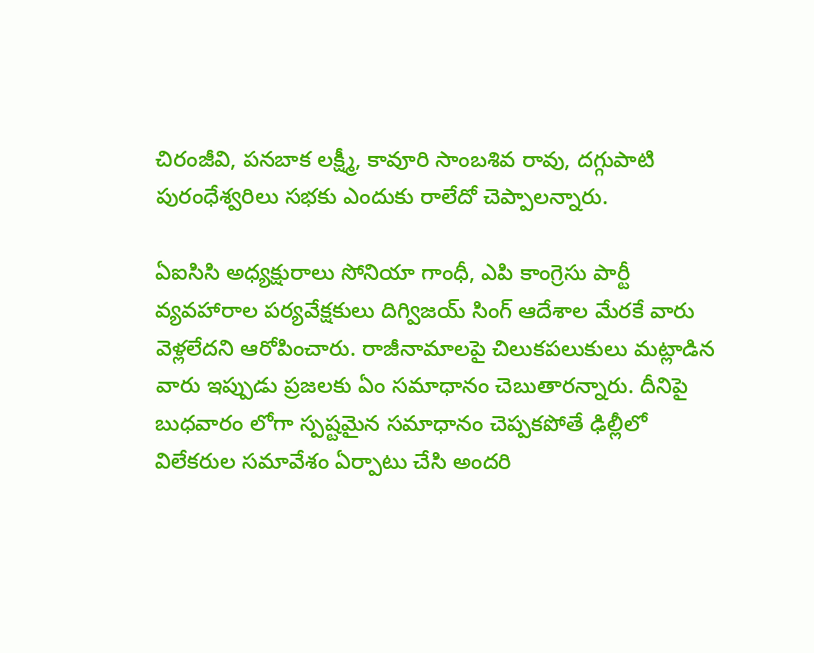చిరంజీవి, పనబాక లక్ష్మీ, కావూరి సాంబశివ రావు, దగ్గుపాటి పురంధేశ్వరిలు సభకు ఎందుకు రాలేదో చెప్పాలన్నారు.

ఏఐసిసి అధ్యక్షురాలు సోనియా గాంధీ, ఎపి కాంగ్రెసు పార్టీ వ్యవహారాల పర్యవేక్షకులు దిగ్విజయ్ సింగ్ ఆదేశాల మేరకే వారు వెళ్లలేదని ఆరోపించారు. రాజీనామాలపై చిలుకపలుకులు మట్లాడిన వారు ఇప్పుడు ప్రజలకు ఏం సమాధానం చెబుతారన్నారు. దీనిపై బుధవారం లోగా స్పష్టమైన సమాధానం చెప్పకపోతే ఢిల్లీలో విలేకరుల సమావేశం ఏర్పాటు చేసి అందరి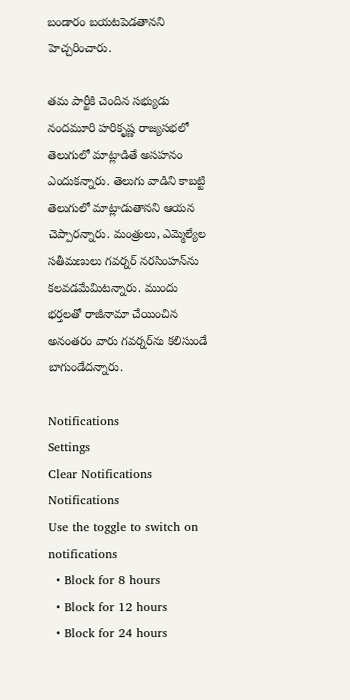బండారం బయటపెడతానని హెచ్చరించారు.

తమ పార్టీకి చెందిన సభ్యుడు నందమూరి హరికృష్ణ రాజ్యసభలో తెలుగులో మాట్లాడితే అసహనం ఎందుకన్నారు. తెలుగు వాడిని కాబట్టి తెలుగులో మాట్లాడుతానని ఆయన చెప్పారన్నారు. మంత్రులు, ఎమ్మెల్యేల సతీమణులు గవర్నర్ నరసింహన్‌ను కలవడమేమిటన్నారు. ముందు భర్తలతో రాజీనామా చేయించిన అనంతరం వారు గవర్నర్‌ను కలిసుండే బాగుండేదన్నారు.

Notifications
Settings
Clear Notifications
Notifications
Use the toggle to switch on notifications
  • Block for 8 hours
  • Block for 12 hours
  • Block for 24 hours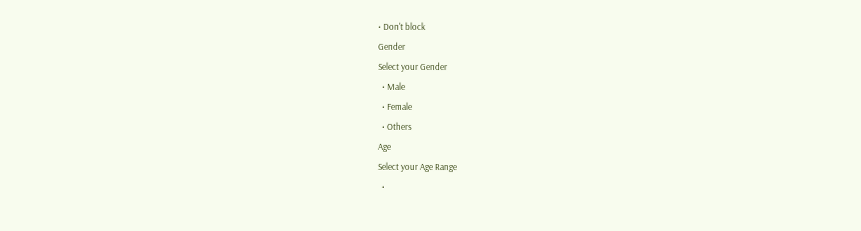• Don't block
Gender
Select your Gender
  • Male
  • Female
  • Others
Age
Select your Age Range
  •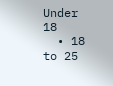Under 18
  • 18 to 25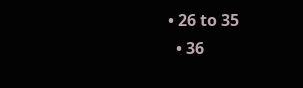• 26 to 35
  • 36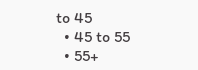to 45
  • 45 to 55
  • 55+